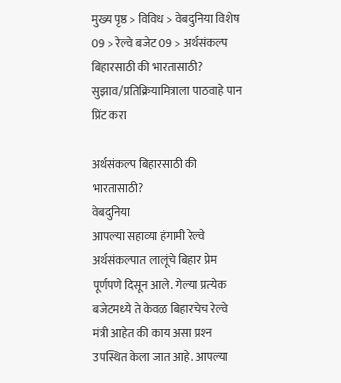मुख्य पृष्ठ > विविध > वेबदुनिया विशेष 09 > रेल्वे बजेट 09 > अर्थसंकल्‍प बिहारसाठी की भारतासाठी?
सुझाव/प्रतिक्रियामित्राला पाठवाहे पान प्रिंट करा

अर्थसंकल्‍प बिहारसाठी की भारतासाठी?
वेबदुनिया
आपल्‍या सहाव्‍या हंगामी रेल्‍वे अर्थसंकल्‍पात लालूंचे बिहार प्रेम पूर्णपणे दिसून आले. गेल्‍या प्रत्‍येक बजेटमध्‍ये ते केवळ बिहारचेच रेल्‍वे मंत्री आहेत की काय असा प्रश्‍न उपस्थित केला जात आहे. आपल्‍या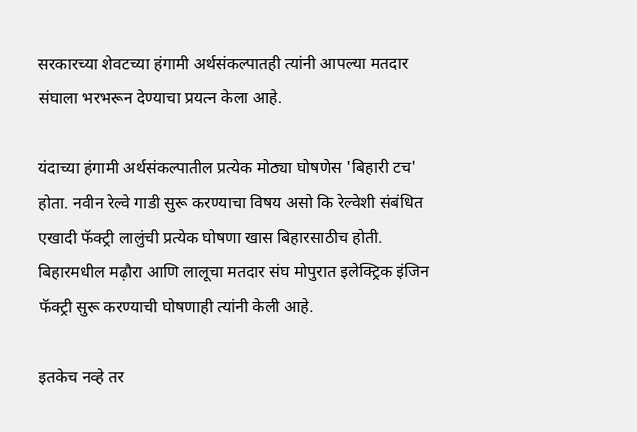सरकारच्‍या शेवटच्‍या हंगामी अर्थसंकल्‍पातही त्‍यांनी आपल्‍या मतदार संघाला भरभरून देण्‍याचा प्रयत्‍न केला आहे.

यंदाच्‍या हंगामी अर्थसंकल्‍पातील प्रत्‍येक मोठ्या घोषणेस 'बिहारी टच' होता. नवीन रेल्‍वे गाडी सुरू करण्‍याचा विषय असो कि रेल्‍वेशी संबंधित एखादी फॅक्‍ट्री लालुंची प्रत्‍येक घोषणा खास बिहारसाठीच होती. बिहारमधील मढ़ौरा आणि लालूचा मतदार संघ मोपुरात इलेक्ट्रिक इंजिन फॅक्ट्री सुरू करण्‍याची घोषणाही त्‍यांनी केली आहे.

इतकेच नव्‍हे तर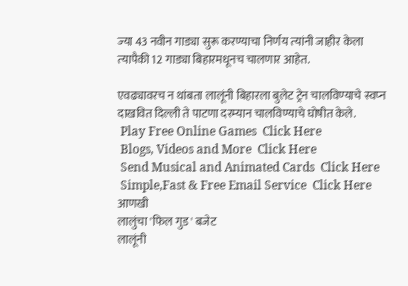ज्‍या 43 नवीन गाड्या सुरू करण्‍याचा निर्णय त्‍यांनी जाहीर केला त्‍यापैकी 12 गाड्या बिहारमधूनच चालणार आहेत.

एवढ्यावरच न थांबता लालूंनी बिहारला बुलेट ट्रेन चालविण्‍याचे स्‍वप्‍न दाखवित दिल्ली ते पाटणा दरम्‍यान चालविण्‍याचे घोषीत केले.
 Play Free Online Games  Click Here
 Blogs, Videos and More  Click Here
 Send Musical and Animated Cards  Click Here
 Simple,Fast & Free Email Service  Click Here
आणखी
लालुंचा 'फिल गुड' बजेट
लालूंनी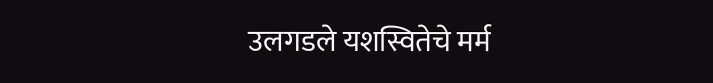उलगडले यशस्वितेचे मर्म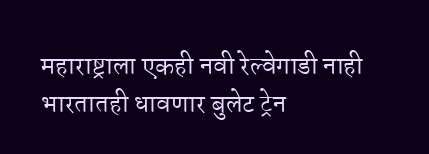महाराष्ट्राला एकही नवी रेल्वेगाडी नाही
भारतातही धावणार बुलेट ट्रेन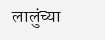लालुंच्‍या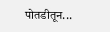पोतडीतून...